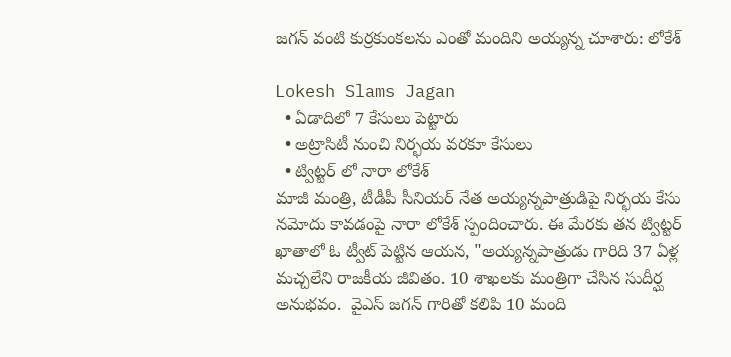జగన్ వంటి కుర్రకుంకలను ఎంతో మందిని అయ్యన్న చూశారు: లోకేశ్

Lokesh Slams Jagan
  • ఏడాదిలో 7 కేసులు పెట్టారు
  • అట్రాసిటీ నుంచి నిర్భయ వరకూ కేసులు
  • ట్విట్టర్ లో నారా లోకేశ్
మాజీ మంత్రి, టీడీపీ సీనియర్ నేత అయ్యన్నపాత్రుడిపై నిర్భయ కేసు నమోదు కావడంపై నారా లోకేశ్ స్పందించారు. ఈ మేరకు తన ట్విట్టర్ ఖాతాలో ఓ ట్వీట్ పెట్టిన ఆయన, "అయ్యన్నపాత్రుడు గారిది 37 ఏళ్ల మచ్చలేని రాజకీయ జీవితం. 10 శాఖలకు మంత్రిగా చేసిన సుదీర్ఘ అనుభవం.  వైఎస్ జగన్ గారితో కలిపి 10 మంది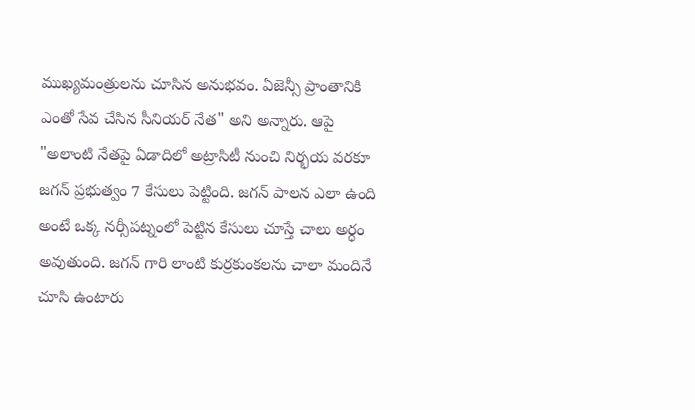ముఖ్యమంత్రులను చూసిన అనుభవం. ఏజెన్సీ ప్రాంతానికి ఎంతో సేవ చేసిన సీనియర్ నేత" అని అన్నారు. ఆపై "అలాంటి నేతపై ఏడాదిలో అట్రాసిటీ నుంచి నిర్భయ వరకూ జగన్ ప్రభుత్వం 7 కేసులు పెట్టింది. జగన్ పాలన ఎలా ఉంది అంటే ఒక్క నర్సీపట్నంలో పెట్టిన కేసులు చూస్తే చాలు అర్ధం అవుతుంది. జగన్ గారి లాంటి కుర్రకుంకలను చాలా మందినే చూసి ఉంటారు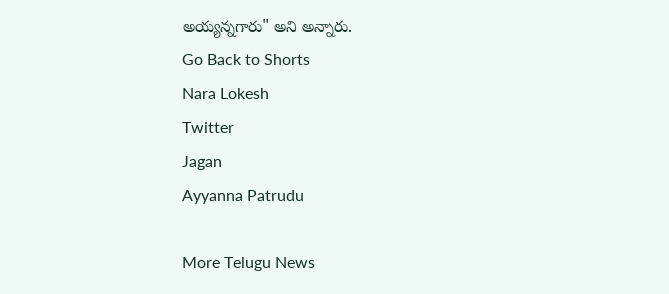అయ్యన్నగారు" అని అన్నారు.
Go Back to Shorts
Nara Lokesh
Twitter
Jagan
Ayyanna Patrudu

More Telugu News